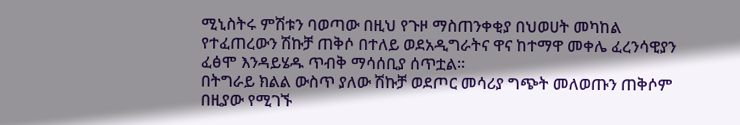ሚኒስትሩ ምሽቱን ባወጣው በዚህ የጉዞ ማስጠንቀቂያ በህወሀት መካከል የተፈጠረውን ሽኩቻ ጠቅሶ በተለይ ወደአዲግራትና ዋና ከተማዋ መቀሌ ፈረንሳዊያን ፈፅሞ እንዳይሄዱ ጥብቅ ማሳሰቢያ ሰጥቷል፡፡
በትግራይ ክልል ውስጥ ያለው ሽኩቻ ወደጦር መሳሪያ ግጭት መለወጡን ጠቅሶም በዚያው የሚገኙ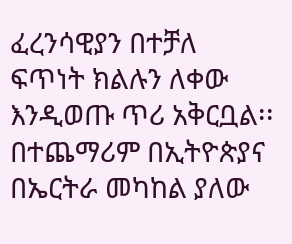ፈረንሳዊያን በተቻለ ፍጥነት ክልሉን ለቀው እንዲወጡ ጥሪ አቅርቧል፡፡
በተጨማሪም በኢትዮጵያና በኤርትራ መካከል ያለው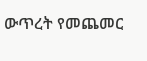ውጥረት የመጨመር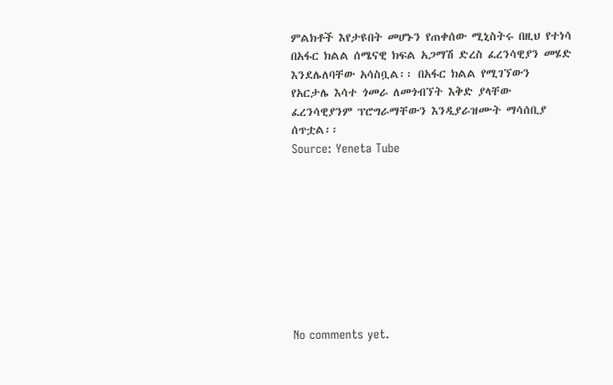ምልክቶች እየታዩበት መሆኑን የጠቀሰው ሚኒስትሩ በዚህ የተነሳ በአፋር ክልል ሰሜናዊ ክፍል አጋማሽ ድረስ ፈረንሳዊያን መሄድ እንደሌለባቸው አሳስቧል፡፡ በአፋር ክልል የሚገኘውን የአርታሌ እሳተ ጎመራ ለመጎብኘት እቅድ ያላቸው ፈረንሳዊያንም ፕሮግራማቸውን እንዲያራዝሙት ማሳሰቢያ ሰጥቷል፡፡
Source: Yeneta Tube









No comments yet.